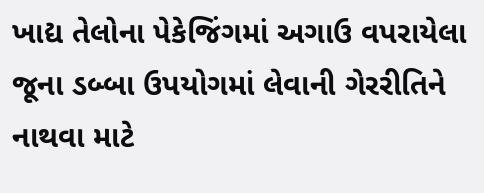ખાદ્ય તેલોના પેકેજિંગમાં અગાઉ વપરાયેલા જૂના ડબ્બા ઉપયોગમાં લેવાની ગેરરીતિને નાથવા માટે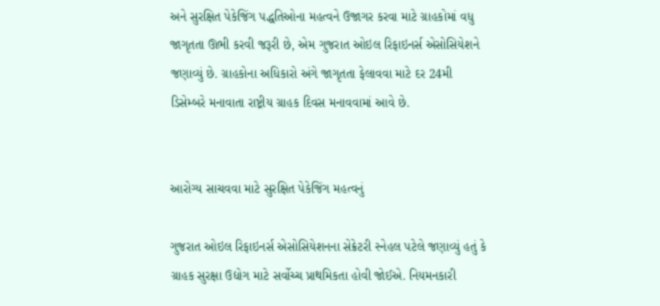અને સુરક્ષિત પેકેજિંગ પદ્ધતિઓના મહત્વને ઉજાગર કરવા માટે ગ્રાહકોમાં વધુ જાગૃતતા ઊભી કરવી જરૂરી છે, એમ ગુજરાત ઓઇલ રિફાઇનર્સ એસોસિયેશને જણાવ્યું છે. ગ્રાહકોના અધિકારો અંગે જાગૃતતા ફેલાવવા માટે દર 24મી ડિસેમ્બરે મનાવાતા રાષ્ટ્રીય ગ્રાહક દિવસ મનાવવામાં આવે છે.


આરોગ્ય સાચવવા માટે સુરક્ષિત પેકેજિંગ મહત્વનું

ગુજરાત ઓઇલ રિફાઇનર્સ એસોસિયેશનના સેક્રેટરી સ્નેહલ પટેલે જણાવ્યું હતું કે ગ્રાહક સુરક્ષા ઉદ્યોગ માટે સર્વોચ્ચ પ્રાથમિકતા હોવી જોઈએ. નિયમનકારી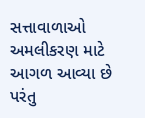સત્તાવાળાઓ અમલીકરણ માટે આગળ આવ્યા છે પરંતુ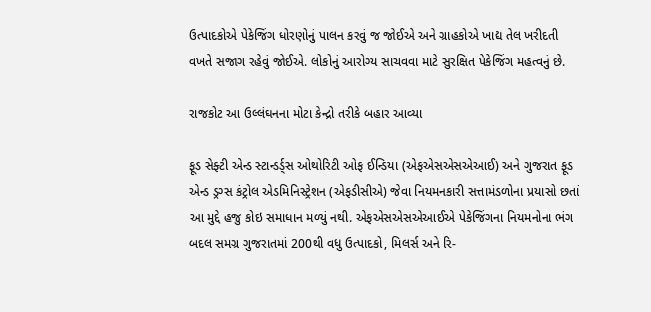ઉત્પાદકોએ પેકેજિંગ ધોરણોનું પાલન કરવું જ જોઈએ અને ગ્રાહકોએ ખાદ્ય તેલ ખરીદતી વખતે સજાગ રહેવું જોઈએ. લોકોનું આરોગ્ય સાચવવા માટે સુરક્ષિત પેકેજિંગ મહત્વનું છે.

રાજકોટ આ ઉલ્લંઘનના મોટા કેન્દ્રો તરીકે બહાર આવ્યા

ફૂડ સેફ્ટી એન્ડ સ્ટાન્ડર્ડ્સ ઓથોરિટી ઓફ ઈન્ડિયા (એફએસએસએઆઈ) અને ગુજરાત ફૂડ એન્ડ ડ્રગ્સ કંટ્રોલ એડમિનિસ્ટ્રેશન (એફડીસીએ) જેવા નિયમનકારી સત્તામંડળોના પ્રયાસો છતાં આ મુદ્દે હજુ કોઇ સમાધાન મળ્યું નથી. એફએસએસએઆઈએ પેકેજિંગના નિયમનોના ભંગ બદલ સમગ્ર ગુજરાતમાં 200થી વધુ ઉત્પાદકો, મિલર્સ અને રિ-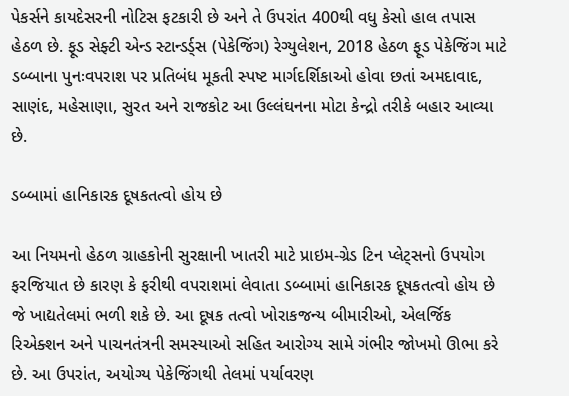પેકર્સને કાયદેસરની નોટિસ ફટકારી છે અને તે ઉપરાંત 400થી વધુ કેસો હાલ તપાસ હેઠળ છે. ફૂડ સેફ્ટી એન્ડ સ્ટાન્ડર્ડ્સ (પેકેજિંગ) રેગ્યુલેશન, 2018 હેઠળ ફૂડ પેકેજિંગ માટે ડબ્બાના પુનઃવપરાશ પર પ્રતિબંધ મૂકતી સ્પષ્ટ માર્ગદર્શિકાઓ હોવા છતાં અમદાવાદ, સાણંદ, મહેસાણા, સુરત અને રાજકોટ આ ઉલ્લંઘનના મોટા કેન્દ્રો તરીકે બહાર આવ્યા છે.

ડબ્બામાં હાનિકારક દૂષકતત્વો હોય છે

આ નિયમનો હેઠળ ગ્રાહકોની સુરક્ષાની ખાતરી માટે પ્રાઇમ-ગ્રેડ ટિન પ્લેટ્સનો ઉપયોગ ફરજિયાત છે કારણ કે ફરીથી વપરાશમાં લેવાતા ડબ્બામાં હાનિકારક દૂષકતત્વો હોય છે જે ખાદ્યતેલમાં ભળી શકે છે. આ દૂષક તત્વો ખોરાકજન્ય બીમારીઓ, એલર્જિક રિએક્શન અને પાચનતંત્રની સમસ્યાઓ સહિત આરોગ્ય સામે ગંભીર જોખમો ઊભા કરે છે. આ ઉપરાંત, અયોગ્ય પેકેજિંગથી તેલમાં પર્યાવરણ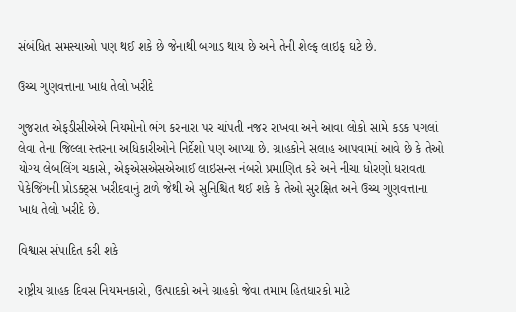સંબંધિત સમસ્યાઓ પણ થઈ શકે છે જેનાથી બગાડ થાય છે અને તેની શેલ્ફ લાઇફ ઘટે છે.

ઉચ્ચ ગુણવત્તાના ખાદ્ય તેલો ખરીદે

ગુજરાત એફડીસીએએ નિયમોનો ભંગ કરનારા પર ચાંપતી નજર રાખવા અને આવા લોકો સામે કડક પગલાં લેવા તેના જિલ્લા સ્તરના અધિકારીઓને નિર્દેશો પણ આપ્યા છે. ગ્રાહકોને સલાહ આપવામાં આવે છે કે તેઓ યોગ્ય લેબલિંગ ચકાસે, એફએસએસએઆઈ લાઇસન્સ નંબરો પ્રમાણિત કરે અને નીચા ધોરણો ધરાવતા પેકેજિંગની પ્રોડક્ટ્સ ખરીદવાનું ટાળે જેથી એ સુનિશ્ચિત થઈ શકે કે તેઓ સુરક્ષિત અને ઉચ્ચ ગુણવત્તાના ખાદ્ય તેલો ખરીદે છે.

વિશ્વાસ સંપાદિત કરી શકે

રાષ્ટ્રીય ગ્રાહક દિવસ નિયમનકારો, ઉત્પાદકો અને ગ્રાહકો જેવા તમામ હિતધારકો માટે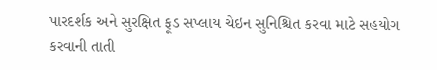પારદર્શક અને સુરક્ષિત ફૂડ સપ્લાય ચેઇન સુનિશ્ચિત કરવા માટે સહયોગ કરવાની તાતી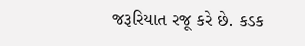જરૂરિયાત રજૂ કરે છે. કડક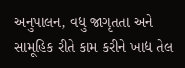અનુપાલન, વધુ જાગૃતતા અને સામૂહિક રીતે કામ કરીને ખાદ્ય તેલ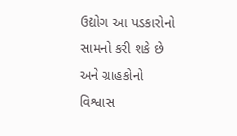ઉદ્યોગ આ પડકારોનો સામનો કરી શકે છે અને ગ્રાહકોનો વિશ્વાસ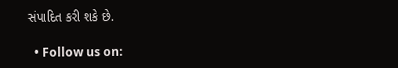સંપાદિત કરી શકે છે.

  • Follow us on: